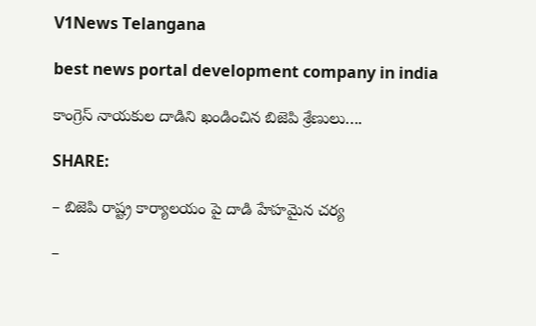V1News Telangana

best news portal development company in india

కాంగ్రెస్ నాయకుల దాడిని ఖండించిన బిజెపి శ్రేణులు….

SHARE:

– బిజెపి రాష్ట్ర కార్యాలయం పై దాడి హేహమైన చర్య

–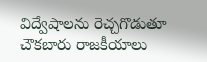విద్వేషాలను రెచ్చగొడుతూ చౌకబారు రాజకీయాలు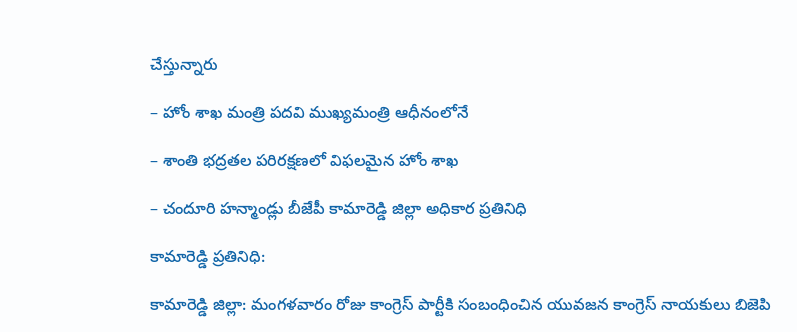చేస్తున్నారు

– హోం శాఖ మంత్రి పదవి ముఖ్యమంత్రి ఆధీనంలోనే

– శాంతి భద్రతల పరిరక్షణలో విఫలమైన హోం శాఖ

– చందూరి హన్మాండ్లు బీజేపీ కామారెడ్డి జిల్లా అధికార ప్రతినిధి

కామారెడ్డి ప్రతినిధి:

కామారెడ్డి జిల్లా: మంగళవారం రోజు కాంగ్రెస్ పార్టీకి సంబంధించిన యువజన కాంగ్రెస్ నాయకులు బిజెపి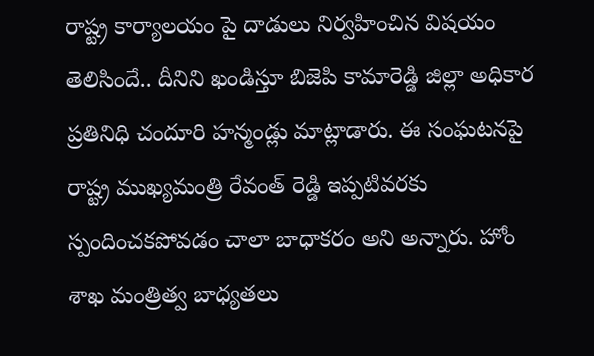రాష్ట్ర కార్యాలయం పై దాడులు నిర్వహించిన విషయం తెలిసిందే.. దీనిని ఖండిస్తూ బిజెపి కామారెడ్డి జిల్లా అధికార ప్రతినిధి చందూరి హన్మండ్లు మాట్లాడారు. ఈ సంఘటనపై రాష్ట్ర ముఖ్యమంత్రి రేవంత్ రెడ్డి ఇప్పటివరకు స్పందించకపోవడం చాలా బాధాకరం అని అన్నారు. హోం శాఖ మంత్రిత్వ బాధ్యతలు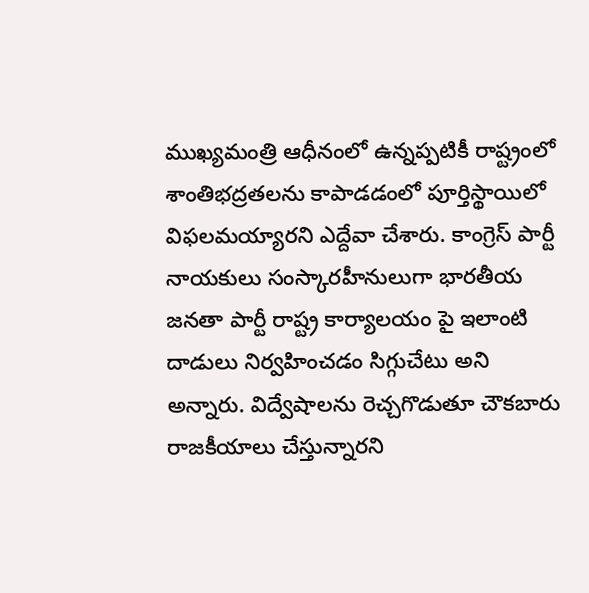ముఖ్యమంత్రి ఆధీనంలో ఉన్నప్పటికీ రాష్ట్రంలో శాంతిభద్రతలను కాపాడడంలో పూర్తిస్థాయిలో విఫలమయ్యారని ఎద్దేవా చేశారు. కాంగ్రెస్ పార్టీ నాయకులు సంస్కారహీనులుగా భారతీయ జనతా పార్టీ రాష్ట్ర కార్యాలయం పై ఇలాంటి దాడులు నిర్వహించడం సిగ్గుచేటు అని అన్నారు. విద్వేషాలను రెచ్చగొడుతూ చౌకబారు రాజకీయాలు చేస్తున్నారని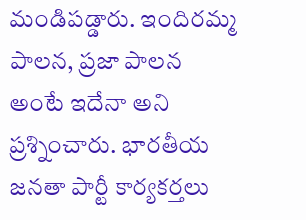మండిపడ్డారు. ఇందిరమ్మ పాలన, ప్రజా పాలన అంటే ఇదేనా అని ప్రశ్నించారు. భారతీయ జనతా పార్టీ కార్యకర్తలు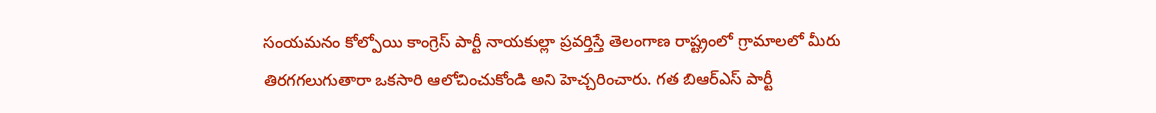సంయమనం కోల్పోయి కాంగ్రెస్ పార్టీ నాయకుల్లా ప్రవర్తిస్తే తెలంగాణ రాష్ట్రంలో గ్రామాలలో మీరు తిరగగలుగుతారా ఒకసారి ఆలోచించుకోండి అని హెచ్చరించారు. గత బిఆర్ఎస్ పార్టీ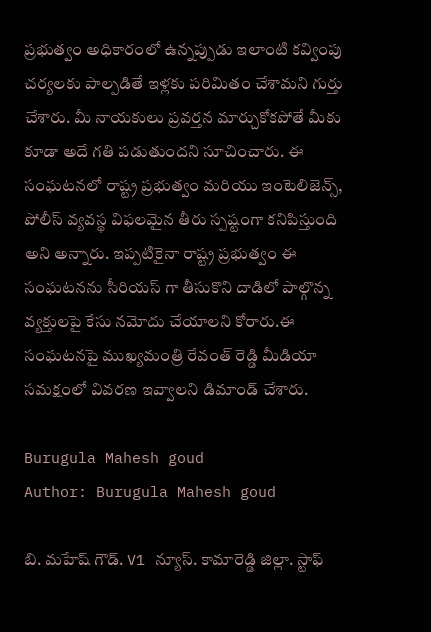ప్రభుత్వం అధికారంలో ఉన్నప్పుడు ఇలాంటి కవ్వింపు చర్యలకు పాల్పడితే ఇళ్లకు పరిమితం చేశామని గుర్తు చేశారు. మీ నాయకులు ప్రవర్తన మార్చుకోకపోతే మీకు కూడా అదే గతి పడుతుందని సూచించారు. ఈ సంఘటనలో రాష్ట్ర ప్రభుత్వం మరియు ఇంటెలిజెన్స్, పోలీస్ వ్యవస్థ విఫలమైన తీరు స్పష్టంగా కనిపిస్తుంది అని అన్నారు. ఇప్పటికైనా రాష్ట్ర ప్రభుత్వం ఈ సంఘటనను సీరియస్ గా తీసుకొని దాడిలో పాల్గొన్న వ్యక్తులపై కేసు నమోదు చేయాలని కోరారు.ఈ సంఘటనపై ముఖ్యమంత్రి రేవంత్ రెడ్డి మీడియా సమక్షంలో వివరణ ఇవ్వాలని డిమాండ్ చేశారు.

Burugula Mahesh goud
Author: Burugula Mahesh goud

బి. మహేష్ గౌడ్. V1 న్యూస్. కామారెడ్డి జిల్లా. స్టాఫ్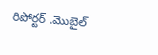రిపోర్టర్ .మొబైల్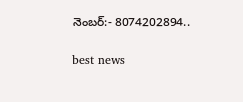నెంబర్:- 8074202894..

best news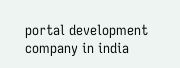portal development company in india